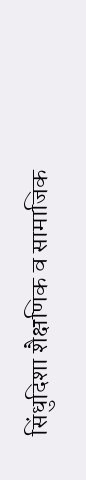सिंधुदिशा शैक्षणिक व सामाजिक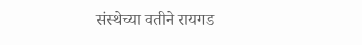संस्थेच्या वतीने रायगड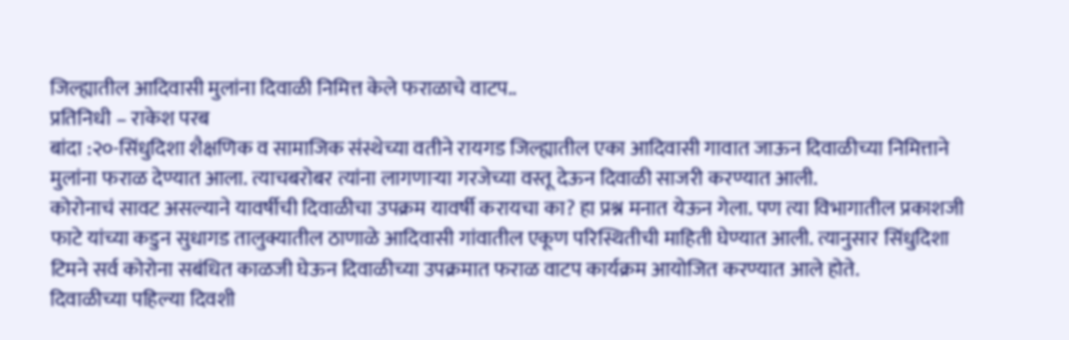जिल्ह्यातील आदिवासी मुलांना दिवाळी निमित्त केले फराळाचे वाटप..
प्रतिनिधी – राकेश परब
बांदा :२०-सिंधुदिशा शैक्षणिक व सामाजिक संस्थेच्या वतीने रायगड जिल्ह्यातील एका आदिवासी गावात जाऊन दिवाळीच्या निमित्ताने मुलांना फराळ देण्यात आला. त्याचबरोबर त्यांना लागणाऱ्या गरजेच्या वस्तू देऊन दिवाळी साजरी करण्यात आली.
कोरोनाचं सावट असल्याने यावर्षीची दिवाळीचा उपक्रम यावर्षी करायचा का? हा प्रश्न मनात येऊन गेला. पण त्या विभागातील प्रकाशजी फाटे यांच्या कडुन सुधागड तालुक्यातील ठाणाळे आदिवासी गांवातील एकूण परिस्थितीची माहिती घेण्यात आली. त्यानुसार सिंधुदिशा टिमने सर्व कोरोना सबंधित काळजी घेऊन दिवाळीच्या उपक्रमात फराळ वाटप कार्यक्रम आयोजित करण्यात आले होते.
दिवाळीच्या पहिल्या दिवशी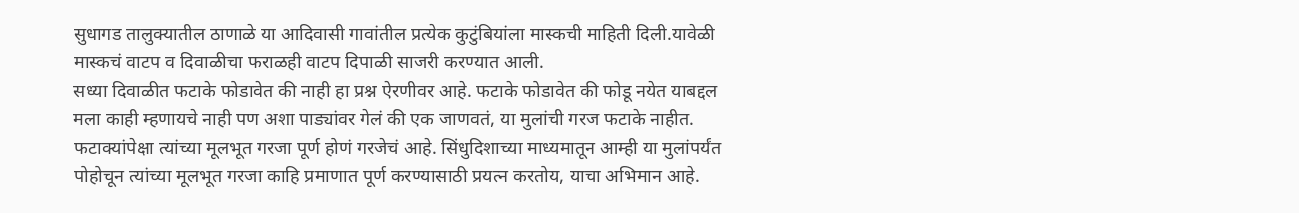सुधागड तालुक्यातील ठाणाळे या आदिवासी गावांतील प्रत्येक कुटुंबियांला मास्कची माहिती दिली.यावेळी मास्कचं वाटप व दिवाळीचा फराळही वाटप दिपाळी साजरी करण्यात आली.
सध्या दिवाळीत फटाके फोडावेत की नाही हा प्रश्न ऐरणीवर आहे. फटाके फोडावेत की फोडू नयेत याबद्दल मला काही म्हणायचे नाही पण अशा पाड्यांवर गेलं की एक जाणवतं, या मुलांची गरज फटाके नाहीत. फटाक्यांपेक्षा त्यांच्या मूलभूत गरजा पूर्ण होणं गरजेचं आहे. सिंधुदिशाच्या माध्यमातून आम्ही या मुलांपर्यंत पोहोचून त्यांच्या मूलभूत गरजा काहि प्रमाणात पूर्ण करण्यासाठी प्रयत्न करतोय, याचा अभिमान आहे.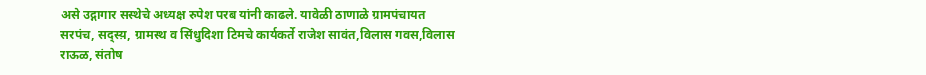असे उद्गागार सस्थेचे अध्यक्ष रुपेश परब यांनी काढले. यावेळी ठाणाळे ग्रामपंचायत सरपंच, सद्स्य़, ग्रामस्थ व सिंधुदिशा टिमचे कार्यकर्ते राजेश सावंत,विलास गवस,विलास राऊळ, संतोष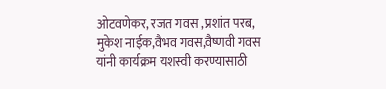ओटवणेकर, रजत गवस ,प्रशांत परब, मुकेश नाईक,वैभव गवस,वैष्णवी गवस यांनी कार्यक्रम यशस्वी करण्यासाठी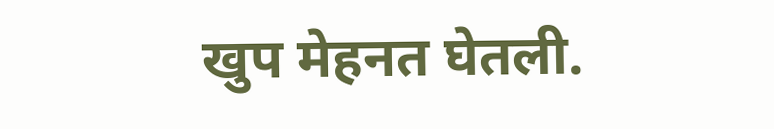खुप मेहनत घेतली.